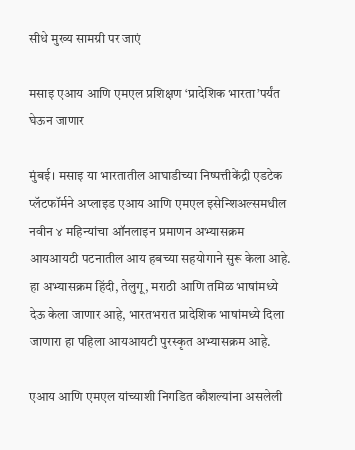सीधे मुख्य सामग्री पर जाएं

मसाइ एआय आणि एमएल प्रशिक्षण ‘प्रादेशिक भारता’पर्यंत घेऊन जाणार

मुंबई। मसाइ या भारतातील आघाडीच्या निष्पत्तीकेंद्री एडटेक प्लॅटफॉर्मने अप्लाइड एआय आणि एमएल इसेन्शिअल्समधील नवीन ४ महिन्यांचा ऑनलाइन प्रमाणन अभ्यासक्रम आयआयटी पटनातील आय हबच्या सहयोगाने सुरू केला आहे. हा अभ्यासक्रम हिंदी, तेलुगू, मराठी आणि तमिळ भाषांमध्ये देऊ केला जाणार आहे, भारतभरात प्रादेशिक भाषांमध्ये दिला जाणारा हा पहिला आयआयटी पुरस्कृत अभ्यासक्रम आहे.

एआय आणि एमएल यांच्याशी निगडित कौशल्यांना असलेली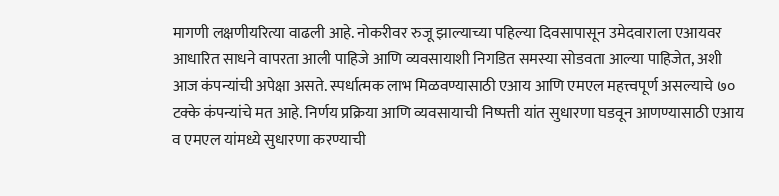मागणी लक्षणीयरित्या वाढली आहे. नोकरीवर रुजू झाल्याच्या पहिल्या दिवसापासून उमेदवाराला एआयवर आधारित साधने वापरता आली पाहिजे आणि व्यवसायाशी निगडित समस्या सोडवता आल्या पाहिजेत, अशी आज कंपन्यांची अपेक्षा असते. स्पर्धात्मक लाभ मिळवण्यासाठी एआय आणि एमएल महत्त्वपूर्ण असल्याचे ७० टक्के कंपन्यांचे मत आहे. निर्णय प्रक्रिया आणि व्यवसायाची निष्पत्ती यांत सुधारणा घडवून आणण्यासाठी एआय व एमएल यांमध्ये सुधारणा करण्याची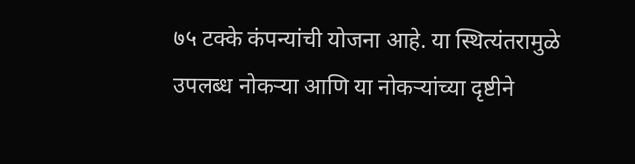७५ टक्के कंपन्यांची योजना आहे. या स्थित्यंतरामुळे उपलब्ध नोकऱ्या आणि या नोकऱ्यांच्या दृष्टीने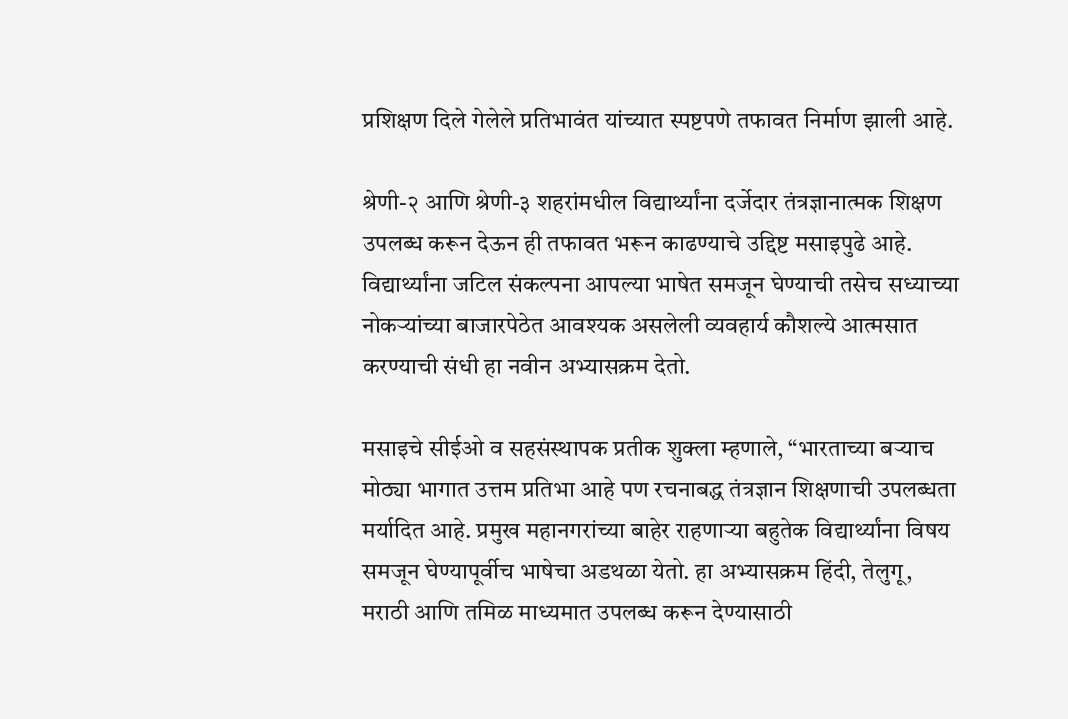प्रशिक्षण दिले गेलेले प्रतिभावंत यांच्यात स्पष्टपणे तफावत निर्माण झाली आहे.

श्रेणी-२ आणि श्रेणी-३ शहरांमधील विद्यार्थ्यांना दर्जेदार तंत्रज्ञानात्मक शिक्षण उपलब्ध करून देऊन ही तफावत भरून काढण्याचे उद्दिष्ट मसाइपुढे आहे. विद्यार्थ्यांना जटिल संकल्पना आपल्या भाषेत समजून घेण्याची तसेच सध्याच्या नोकऱ्यांच्या बाजारपेठेत आवश्यक असलेली व्यवहार्य कौशल्ये आत्मसात करण्याची संधी हा नवीन अभ्यासक्रम देतो.

मसाइचे सीईओ व सहसंस्थापक प्रतीक शुक्ला म्हणाले, “भारताच्या बऱ्याच मोठ्या भागात उत्तम प्रतिभा आहे पण रचनाबद्ध तंत्रज्ञान शिक्षणाची उपलब्धता मर्यादित आहे. प्रमुख महानगरांच्या बाहेर राहणाऱ्या बहुतेक विद्यार्थ्यांना विषय समजून घेण्यापूर्वीच भाषेचा अडथळा येतो. हा अभ्यासक्रम हिंदी, तेलुगू, मराठी आणि तमिळ माध्यमात उपलब्ध करून देण्यासाठी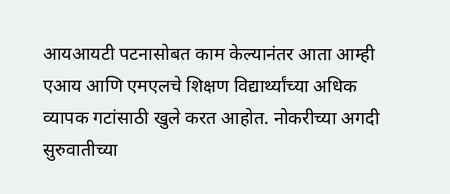आयआयटी पटनासोबत काम केल्यानंतर आता आम्ही एआय आणि एमएलचे शिक्षण विद्यार्थ्यांच्या अधिक व्यापक गटांसाठी खुले करत आहोत. नोकरीच्या अगदी सुरुवातीच्या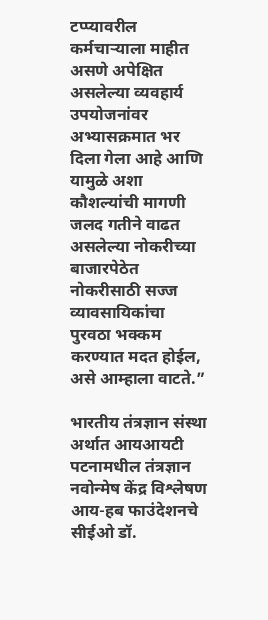टप्प्यावरील कर्मचाऱ्याला माहीत असणे अपेक्षित असलेल्या व्यवहार्य उपयोजनांवर अभ्यासक्रमात भर दिला गेला आहे आणि यामुळे अशा कौशल्यांची मागणी जलद गतीने वाढत असलेल्या नोकरीच्या बाजारपेठेत नोकरीसाठी सज्ज व्यावसायिकांचा पुरवठा भक्कम करण्यात मदत होईल, असे आम्हाला वाटते.”

भारतीय तंत्रज्ञान संस्था अर्थात आयआयटी पटनामधील तंत्रज्ञान नवोन्मेष केंद्र विश्लेषण आय-हब फाउंदेशनचे सीईओ डॉ.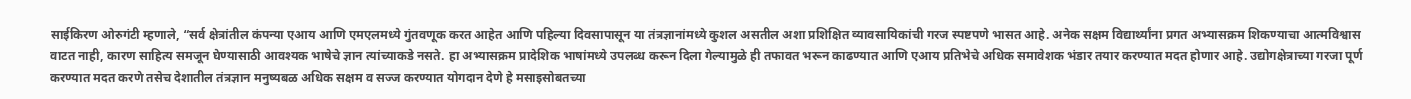साईकिरण ओरुगंटी म्हणाले, “सर्व क्षेत्रांतील कंपन्या एआय आणि एमएलमध्ये गुंतवणूक करत आहेत आणि पहिल्या दिवसापासून या तंत्रज्ञानांमध्ये कुशल असतील अशा प्रशिक्षित व्यावसायिकांची गरज स्पष्टपणे भासत आहे. अनेक सक्षम विद्यार्थ्यांना प्रगत अभ्यासक्रम शिकण्याचा आत्मविश्वास वाटत नाही, कारण साहित्य समजून घेण्यासाठी आवश्यक भाषेचे ज्ञान त्यांच्याकडे नसते. हा अभ्यासक्रम प्रादेशिक भाषांमध्ये उपलब्ध करून दिला गेल्यामुळे ही तफावत भरून काढण्यात आणि एआय प्रतिभेचे अधिक समावेशक भंडार तयार करण्यात मदत होणार आहे. उद्योगक्षेत्राच्या गरजा पूर्ण करण्यात मदत करणे तसेच देशातील तंत्रज्ञान मनुष्यबळ अधिक सक्षम व सज्ज करण्यात योगदान देणे हे मसाइसोबतच्या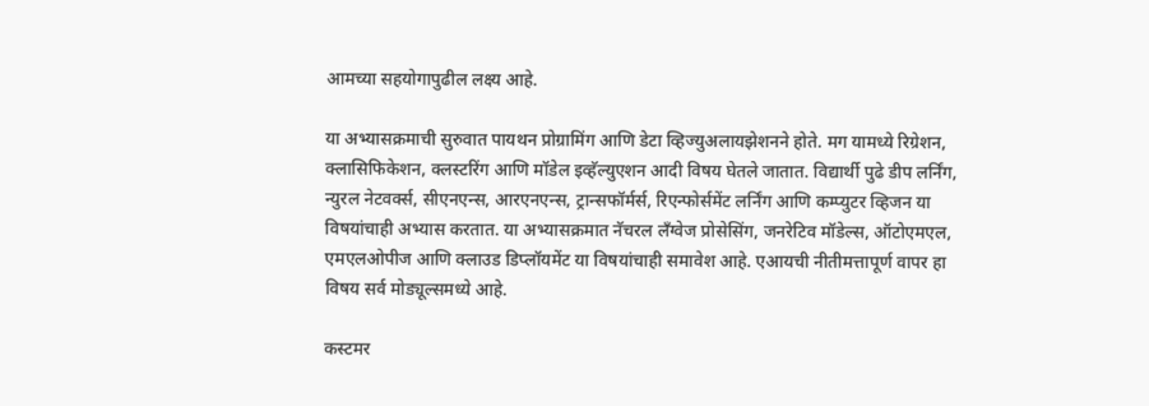आमच्या सहयोगापुढील लक्ष्य आहे.

या अभ्यासक्रमाची सुरुवात पायथन प्रोग्रामिंग आणि डेटा व्हिज्युअलायझेशनने होते. मग यामध्ये रिग्रेशन, क्लासिफिकेशन, क्लस्टरिंग आणि मॉडेल इव्हॅल्युएशन आदी विषय घेतले जातात. विद्यार्थी पुढे डीप लर्निंग, न्युरल नेटवर्क्स, सीएनएन्स, आरएनएन्स, ट्रान्सफॉर्मर्स, रिएन्फोर्समेंट लर्निंग आणि कम्प्युटर व्हिजन या विषयांचाही अभ्यास करतात. या अभ्यासक्रमात नॅचरल लँग्वेज प्रोसेसिंग, जनरेटिव मॉडेल्स, ऑटोएमएल, एमएलओपीज आणि क्लाउड डिप्लॉयमेंट या विषयांचाही समावेश आहे. एआयची नीतीमत्तापूर्ण वापर हा विषय सर्व मोड्यूल्समध्ये आहे.

कस्टमर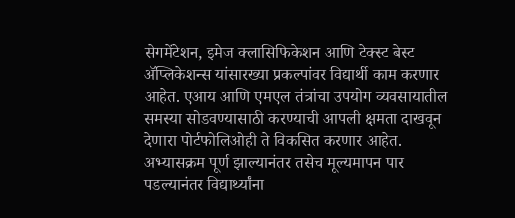सेगमेंटेशन, इमेज क्लासिफिकेशन आणि टेक्स्ट बेस्ट ॲप्लिकेशन्स यांसारख्या प्रकल्पांवर विद्यार्थी काम करणार आहेत. एआय आणि एमएल तंत्रांचा उपयोग व्यवसायातील समस्या सोडवण्यासाठी करण्याची आपली क्षमता दाखवून देणारा पोर्टफोलिओही ते विकसित करणार आहेत. अभ्यासक्रम पूर्ण झाल्यानंतर तसेच मूल्यमापन पार पडल्यानंतर विद्यार्थ्यांना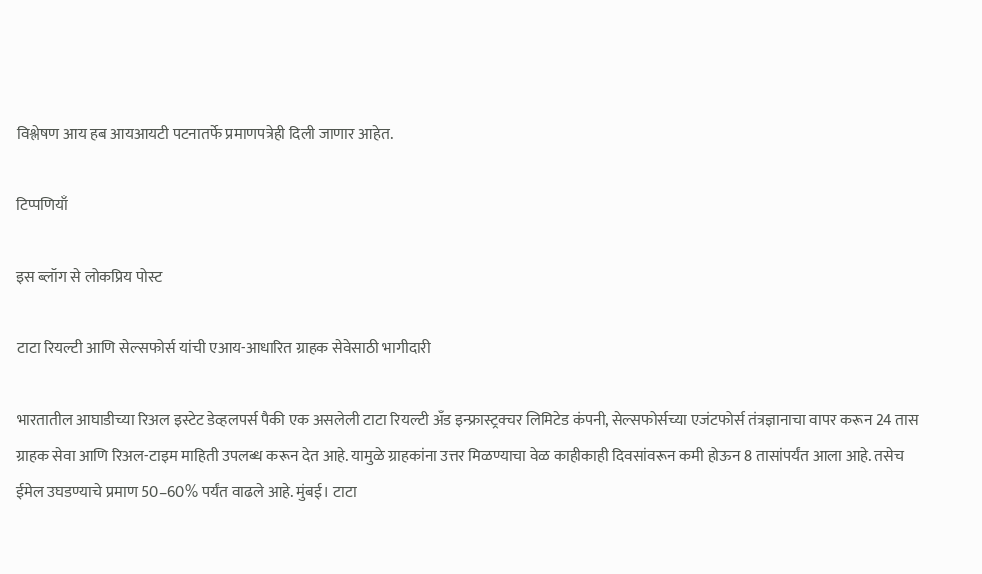विश्लेषण आय हब आयआयटी पटनातर्फे प्रमाणपत्रेही दिली जाणार आहेत.

टिप्पणियाँ

इस ब्लॉग से लोकप्रिय पोस्ट

टाटा रियल्टी आणि सेल्सफोर्स यांची एआय-आधारित ग्राहक सेवेसाठी भागीदारी

भारतातील आघाडीच्या रिअल इस्टेट डेव्हलपर्स पैकी एक असलेली टाटा रियल्टी अँड इन्फ्रास्ट्रक्चर लिमिटेड कंपनी, सेल्सफोर्सच्या एजंटफोर्स तंत्रज्ञानाचा वापर करून 24 तास ग्राहक सेवा आणि रिअल-टाइम माहिती उपलब्ध करून देत आहे. यामुळे ग्राहकांना उत्तर मिळण्याचा वेळ काहीकाही दिवसांवरून कमी होऊन 8 तासांपर्यंत आला आहे. तसेच ईमेल उघडण्याचे प्रमाण 50–60% पर्यंत वाढले आहे. मुंबई। टाटा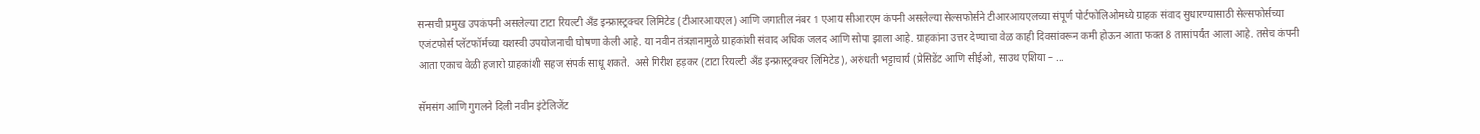सन्सची प्रमुख उपकंपनी असलेल्या टाटा रियल्टी अँड इन्फ्रास्ट्रक्चर लिमिटेड (टीआरआयएल) आणि जगातील नंबर 1 एआय सीआरएम कंपनी असलेल्या सेल्सफोर्सने टीआरआयएलच्या संपूर्ण पोर्टफोलिओमध्ये ग्राहक संवाद सुधारण्यासाठी सेल्सफोर्सच्या एजंटफोर्स प्लॅटफॉर्मच्या यशस्वी उपयोजनाची घोषणा केली आहे. या नवीन तंत्रज्ञानामुळे ग्राहकांशी संवाद अधिक जलद आणि सोपा झाला आहे. ग्राहकांना उत्तर देण्याचा वेळ काही दिवसांवरून कमी होऊन आता फक्त 8 तासांपर्यंत आला आहे. तसेच कंपनी आता एकाच वेळी हजारो ग्राहकांशी सहज संपर्क साधू शकते.  असे गिरीश हड़कर (टाटा रियल्टी अँड इन्फ्रास्ट्रक्चर लिमिटेड), अरुंधती भट्टाचार्य (प्रेसिडेंट आणि सीईओ, साउथ एशिया – ...

सॅमसंग आणि गुगलने दिली नवीन इंटेलिजेंट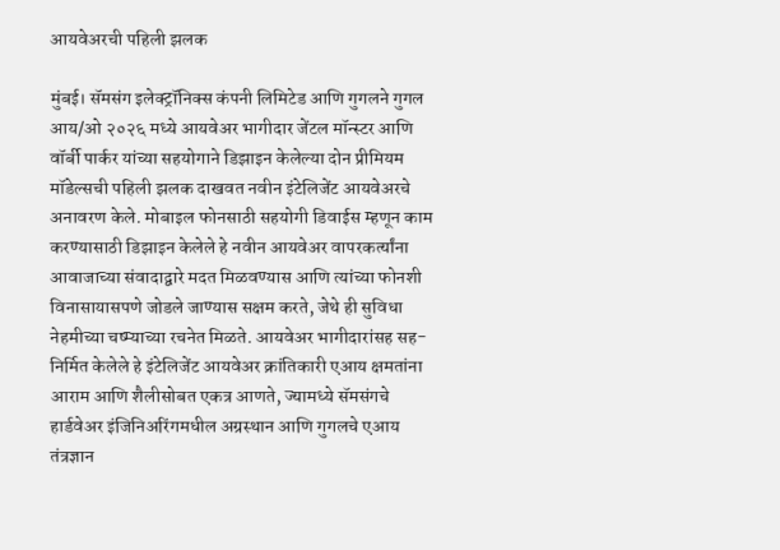आयवेअरची पहिली झलक

मुंबई। सॅमसंग इलेक्ट्रॉनिक्स कंपनी लिमिटेड आणि गुगलने गुगल आय/ओ २०२६ मध्ये आयवेअर भागीदार जेंटल मॉन्स्टर आणि वॉर्बी पार्कर यांच्या सहयोगाने डिझाइन केलेल्‍या दोन प्रीमियम मॉडेल्सची पहिली झलक दाखवत नवीन इंटेलिजेंट आयवेअरचे अनावरण केले. मोबाइल फोनसाठी सहयोगी डिवाईस म्हणून काम करण्यासाठी डिझाइन केलेले हे नवीन आयवेअर वापरकर्त्‍यांना आवाजाच्या संवादाद्वारे मदत मिळवण्यास आणि त्यांच्या फोनशी विनासायासपणे जोडले जाण्यास सक्षम करते, जेथे ही सुविधा नेहमीच्या चष्म्याच्या रचनेत मिळते. आयवेअर भागीदारांसह सह-निर्मित केलेले हे इंटेलिजेंट आयवेअर क्रांतिकारी एआय क्षमतांना आराम आणि शैलीसोबत एकत्र आणते, ज्यामध्ये सॅमसंगचे हार्डवेअर इंजिनिअरिंगमधील अग्रस्थान आणि गुगलचे एआय तंत्रज्ञान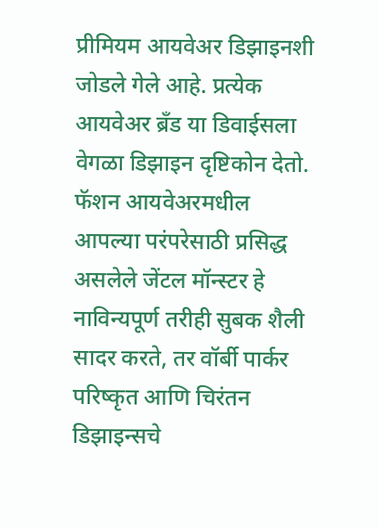प्रीमियम आयवेअर डिझाइनशी जोडले गेले आहे. प्रत्येक आयवेअर ब्रँड या डिवाईसला वेगळा डिझाइन दृष्टिकोन देतो. फॅशन आयवेअरमधील आपल्या परंपरेसाठी प्रसिद्ध असलेले जेंटल मॉन्स्टर हे नाविन्यपूर्ण तरीही सुबक शैली सादर करते, तर वॉर्बी पार्कर परिष्कृत आणि चिरंतन डिझाइन्सचे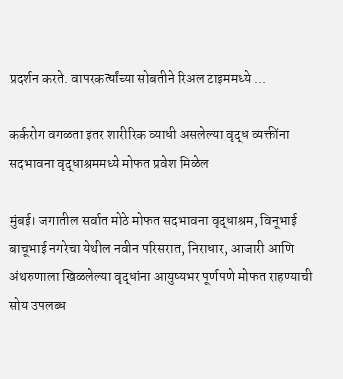प्रदर्शन करते. वापरकर्त्‍यांच्‍या सोबतीने रिअल टाइममध्ये ...

कर्करोग वगळता इतर शारीरिक व्याधी असलेल्या वृद्ध व्यक्तींना सदभावना वृद्धाश्रममध्ये मोफत प्रवेश मिळेल

मुंबई। जगातील सर्वात मोठे मोफत सदभावना वृद्धाश्रम, विनूभाई बाचूभाई नगरेचा येथील नवीन परिसरात, निराधार, आजारी आणि अंथरुणाला खिळलेल्या वृद्धांना आयुष्यभर पूर्णपणे मोफत राहण्याची सोय उपलब्ध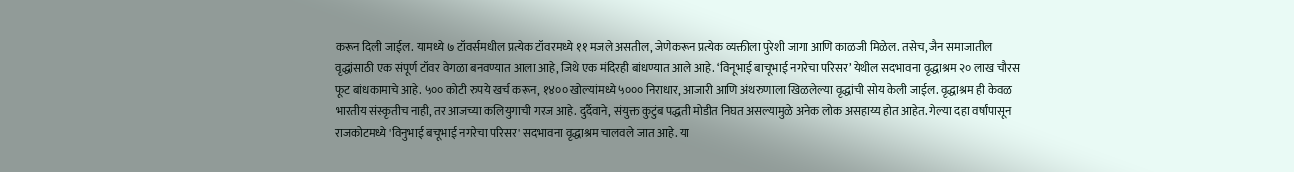करून दिली जाईल. यामध्ये ७ टॉवर्समधील प्रत्येक टॉवरमध्ये ११ मजले असतील, जेणेकरून प्रत्येक व्यक्तीला पुरेशी जागा आणि काळजी मिळेल. तसेच, जैन समाजातील वृद्धांसाठी एक संपूर्ण टॉवर वेगळा बनवण्यात आला आहे, जिथे एक मंदिरही बांधण्यात आले आहे. ‘विनूभाई बाचूभाई नगरेचा परिसर’ येथील सदभावना वृद्धाश्रम २० लाख चौरस फूट बांधकामाचे आहे. ५०० कोटी रुपये खर्च करून, १४०० खोल्यांमध्ये ५००० निराधार, आजारी आणि अंथरुणाला खिळलेल्या वृद्धांची सोय केली जाईल. वृद्धाश्रम ही केवळ भारतीय संस्कृतीच नाही, तर आजच्या कलियुगाची गरज आहे. दुर्दैवाने, संयुक्त कुटुंब पद्धती मोडीत निघत असल्यामुळे अनेक लोक असहाय्य होत आहेत. गेल्या दहा वर्षांपासून राजकोटमध्ये 'विनुभाई बचूभाई नगरेचा परिसर' सदभावना वृद्धाश्रम चालवले जात आहे. या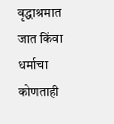वृद्धाश्रमात जात किंवा धर्माचा कोणताही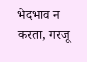भेदभाव न करता, गरजू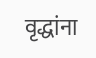वृद्धांना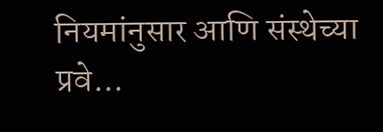नियमांनुसार आणि संस्थेच्या प्रवे...